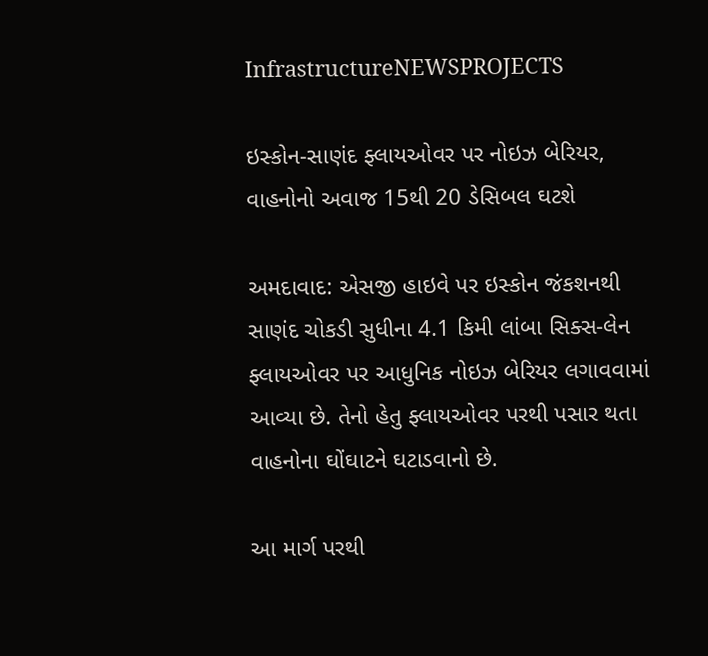InfrastructureNEWSPROJECTS

ઇસ્કોન-સાણંદ ફ્લાયઓવર પર નોઇઝ બેરિયર, વાહનોનો અવાજ 15થી 20 ડેસિબલ ઘટશે

અમદાવાદ: એસજી હાઇવે પર ઇસ્કોન જંકશનથી સાણંદ ચોકડી સુધીના 4.1 કિમી લાંબા સિક્સ-લેન ફ્લાયઓવર પર આધુનિક નોઇઝ બેરિયર લગાવવામાં આવ્યા છે. તેનો હેતુ ફ્લાયઓવર પરથી પસાર થતા વાહનોના ઘોંઘાટને ઘટાડવાનો છે.

આ માર્ગ પરથી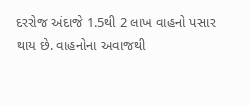દરરોજ અંદાજે 1.5થી 2 લાખ વાહનો પસાર થાય છે. વાહનોના અવાજથી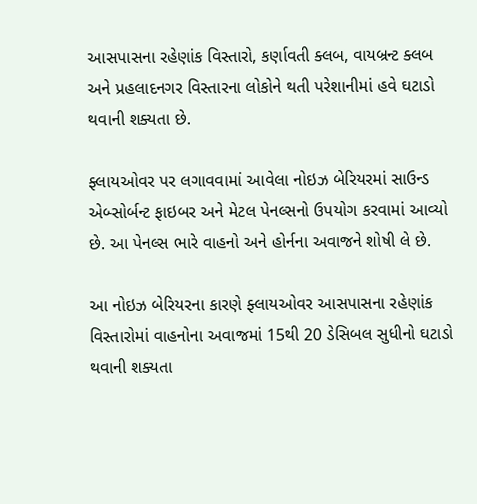આસપાસના રહેણાંક વિસ્તારો, કર્ણાવતી ક્લબ, વાયબ્રન્ટ ક્લબ અને પ્રહલાદનગર વિસ્તારના લોકોને થતી પરેશાનીમાં હવે ઘટાડો થવાની શક્યતા છે.

ફ્લાયઓવર પર લગાવવામાં આવેલા નોઇઝ બેરિયરમાં સાઉન્ડ એબ્સોર્બન્ટ ફાઇબર અને મેટલ પેનલ્સનો ઉપયોગ કરવામાં આવ્યો છે. આ પેનલ્સ ભારે વાહનો અને હોર્નના અવાજને શોષી લે છે.

આ નોઇઝ બેરિયરના કારણે ફ્લાયઓવર આસપાસના રહેણાંક વિસ્તારોમાં વાહનોના અવાજમાં 15થી 20 ડેસિબલ સુધીનો ઘટાડો થવાની શક્યતા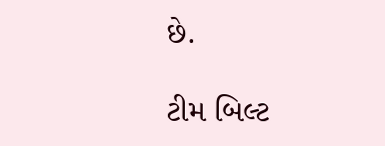છે.

ટીમ બિલ્ટ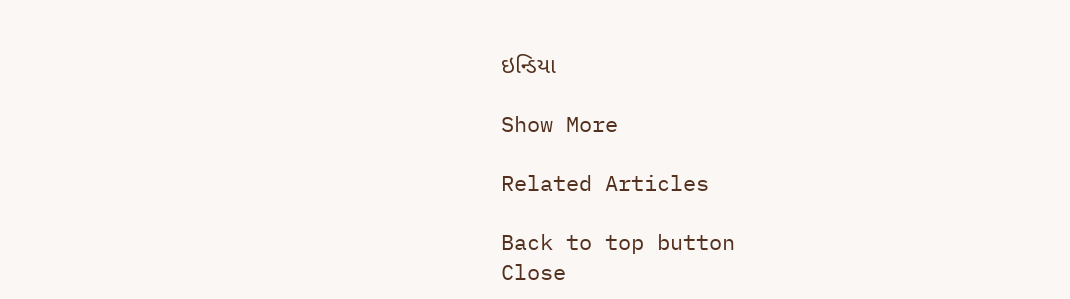ઇન્ડિયા

Show More

Related Articles

Back to top button
Close